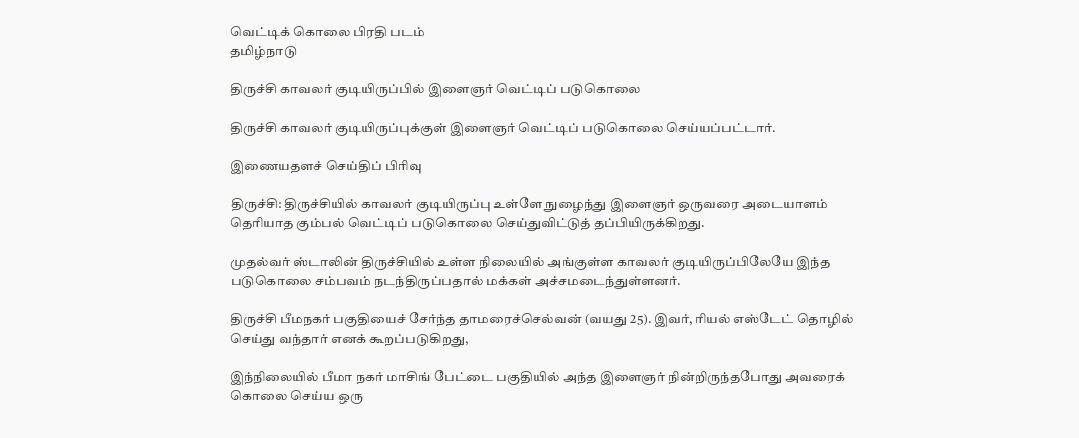வெட்டிக் கொலை பிரதி படம்
தமிழ்நாடு

திருச்சி காவலர் குடியிருப்பில் இளைஞர் வெட்டிப் படுகொலை

திருச்சி காவலர் குடியிருப்புக்குள் இளைஞர் வெட்டிப் படுகொலை செய்யப்பட்டார்.

இணையதளச் செய்திப் பிரிவு

திருச்சி: திருச்சியில் காவலர் குடியிருப்பு உள்ளே நுழைந்து இளைஞர் ஒருவரை அடையாளம் தெரியாத கும்பல் வெட்டிப் படுகொலை செய்துவிட்டுத் தப்பியிருக்கிறது.

முதல்வர் ஸ்டாலின் திருச்சியில் உள்ள நிலையில் அங்குள்ள காவலர் குடியிருப்பிலேயே இந்த படுகொலை சம்பவம் நடந்திருப்பதால் மக்கள் அச்சமடைந்துள்ளனர்.

திருச்சி பீமநகர் பகுதியைச் சேர்ந்த தாமரைச்செல்வன் (வயது 25). இவர், ரியல் எஸ்டேட் தொழில் செய்து வந்தார் எனக் கூறப்படுகிறது,

இந்நிலையில் பீமா நகர் மாசிங் பேட்டை பகுதியில் அந்த இளைஞர் நின்றிருந்தபோது அவரைக் கொலை செய்ய ஒரு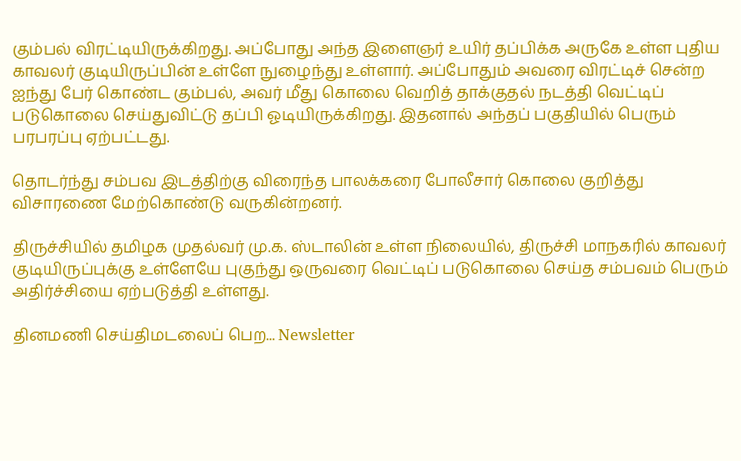கும்பல் விரட்டியிருக்கிறது. அப்போது அந்த இளைஞர் உயிர் தப்பிக்க அருகே உள்ள புதிய காவலர் குடியிருப்பின் உள்ளே நுழைந்து உள்ளார். அப்போதும் அவரை விரட்டிச் சென்ற ஐந்து பேர் கொண்ட கும்பல், அவர் மீது கொலை வெறித் தாக்குதல் நடத்தி வெட்டிப் படுகொலை செய்துவிட்டு தப்பி ஓடியிருக்கிறது. இதனால் அந்தப் பகுதியில் பெரும் பரபரப்பு ஏற்பட்டது.

தொடர்ந்து சம்பவ இடத்திற்கு விரைந்த பாலக்கரை போலீசார் கொலை குறித்து விசாரணை மேற்கொண்டு வருகின்றனர்.

திருச்சியில் தமிழக முதல்வர் மு.க. ஸ்டாலின் உள்ள நிலையில், திருச்சி மாநகரில் காவலர் குடியிருப்புக்கு உள்ளேயே புகுந்து ஒருவரை வெட்டிப் படுகொலை செய்த சம்பவம் பெரும் அதிர்ச்சியை ஏற்படுத்தி உள்ளது.

தினமணி செய்திமடலைப் பெற... Newsletter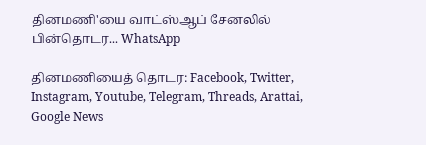தினமணி'யை வாட்ஸ்ஆப் சேனலில் பின்தொடர... WhatsApp

தினமணியைத் தொடர: Facebook, Twitter, Instagram, Youtube, Telegram, Threads, Arattai, Google News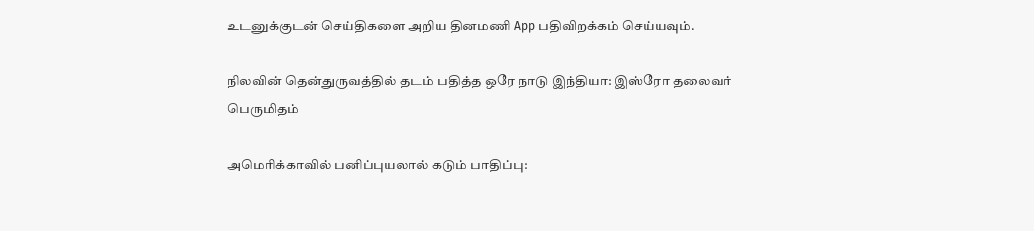உடனுக்குடன் செய்திகளை அறிய தினமணி App பதிவிறக்கம் செய்யவும்.

நிலவின் தென்துருவத்தில் தடம் பதித்த ஒரே நாடு இந்தியா: இஸ்ரோ தலைவர் பெருமிதம்

அமெரிக்காவில் பனிப்புயலால் கடும் பாதிப்பு: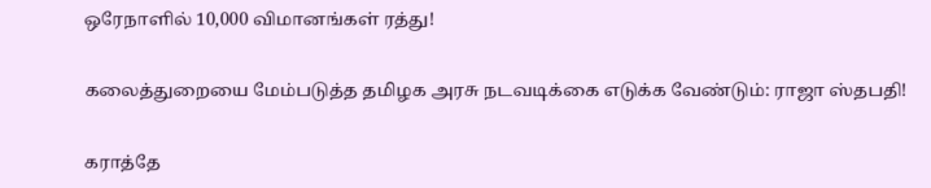ஒரேநாளில் 10,000 விமானங்கள் ரத்து!

கலைத்துறையை மேம்படுத்த தமிழக அரசு நடவடிக்கை எடுக்க வேண்டும்: ராஜா ஸ்தபதி!

கராத்தே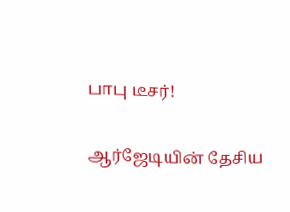பாபு டீசர்!

ஆர்ஜேடியின் தேசிய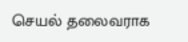செயல் தலைவராக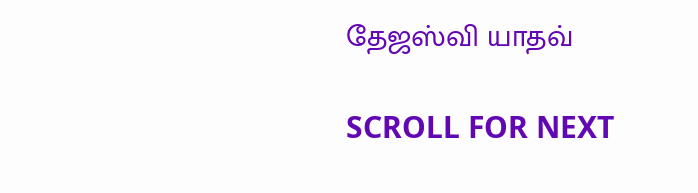தேஜஸ்வி யாதவ்

SCROLL FOR NEXT